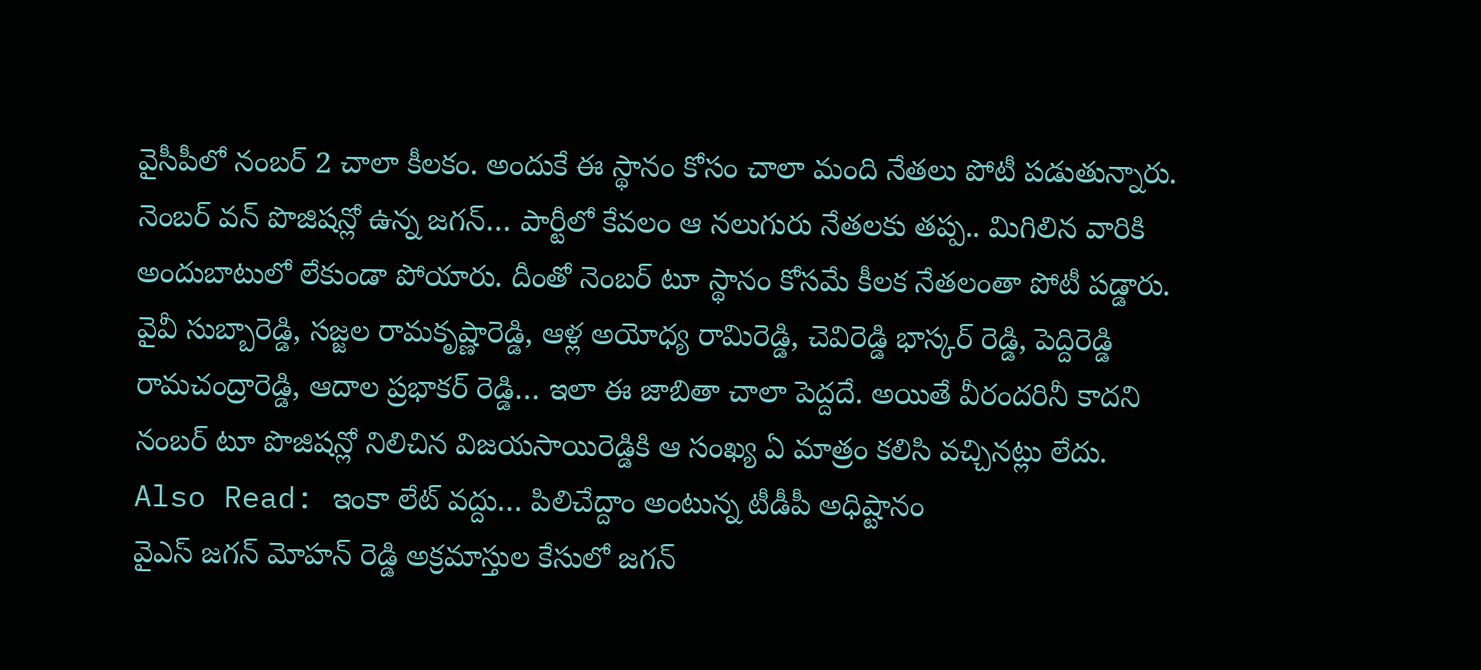వైసీపీలో నంబర్ 2 చాలా కీలకం. అందుకే ఈ స్థానం కోసం చాలా మంది నేతలు పోటీ పడుతున్నారు. నెంబర్ వన్ పొజిషన్లో ఉన్న జగన్… పార్టీలో కేవలం ఆ నలుగురు నేతలకు తప్ప.. మిగిలిన వారికి అందుబాటులో లేకుండా పోయారు. దీంతో నెంబర్ టూ స్థానం కోసమే కీలక నేతలంతా పోటీ పడ్డారు. వైవీ సుబ్బారెడ్డి, సజ్జల రామకృష్ణారెడ్డి, ఆళ్ల అయోధ్య రామిరెడ్డి, చెవిరెడ్డి భాస్కర్ రెడ్డి, పెద్దిరెడ్డి రామచంద్రారెడ్డి, ఆదాల ప్రభాకర్ రెడ్డి… ఇలా ఈ జాబితా చాలా పెద్దదే. అయితే వీరందరినీ కాదని నంబర్ టూ పొజిషన్లో నిలిచిన విజయసాయిరెడ్డికి ఆ సంఖ్య ఏ మాత్రం కలిసి వచ్చినట్లు లేదు.
Also Read: ఇంకా లేట్ వద్దు… పిలిచేద్దాం అంటున్న టీడీపీ అధిష్టానం
వైఎస్ జగన్ మోహన్ రెడ్డి అక్రమాస్తుల కేసులో జగన్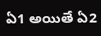ఏ1 అయితే ఏ2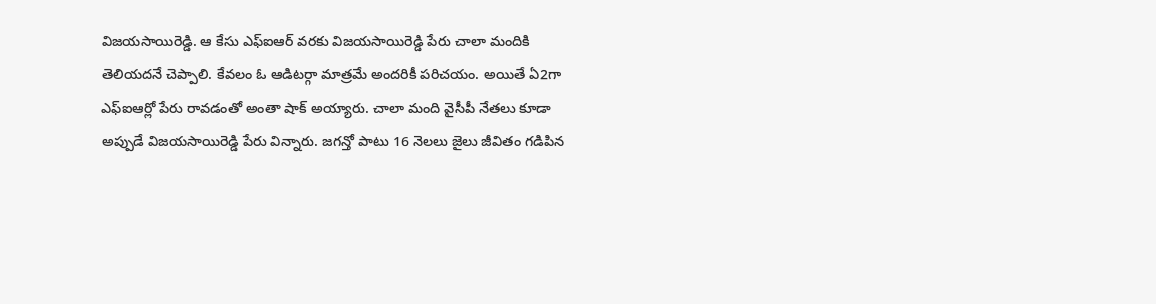విజయసాయిరెడ్డి. ఆ కేసు ఎఫ్ఐఆర్ వరకు విజయసాయిరెడ్డి పేరు చాలా మందికి తెలియదనే చెప్పాలి. కేవలం ఓ ఆడిటర్గా మాత్రమే అందరికీ పరిచయం. అయితే ఏ2గా ఎఫ్ఐఆర్లో పేరు రావడంతో అంతా షాక్ అయ్యారు. చాలా మంది వైసీపీ నేతలు కూడా అప్పుడే విజయసాయిరెడ్డి పేరు విన్నారు. జగన్తో పాటు 16 నెలలు జైలు జీవితం గడిపిన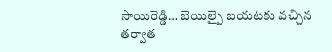సాయిరెడ్డి… బెయిల్పై బయటకు వచ్చిన తర్వాత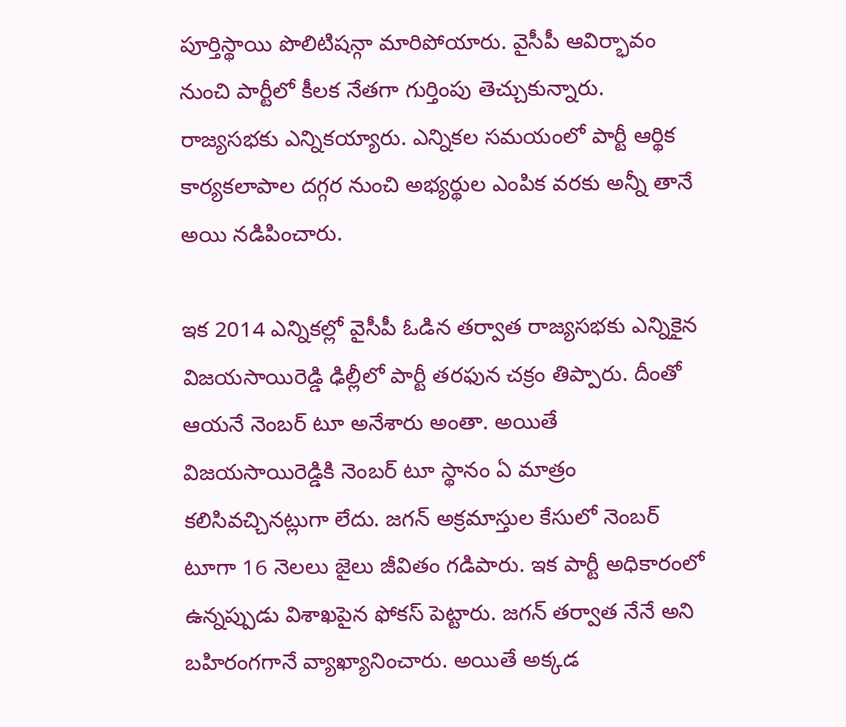పూర్తిస్థాయి పొలిటిషన్గా మారిపోయారు. వైసీపీ ఆవిర్భావం నుంచి పార్టీలో కీలక నేతగా గుర్తింపు తెచ్చుకున్నారు. రాజ్యసభకు ఎన్నికయ్యారు. ఎన్నికల సమయంలో పార్టీ ఆర్థిక కార్యకలాపాల దగ్గర నుంచి అభ్యర్థుల ఎంపిక వరకు అన్నీ తానే అయి నడిపించారు.

ఇక 2014 ఎన్నికల్లో వైసీపీ ఓడిన తర్వాత రాజ్యసభకు ఎన్నికైన విజయసాయిరెడ్డి ఢిల్లీలో పార్టీ తరఫున చక్రం తిప్పారు. దీంతో ఆయనే నెంబర్ టూ అనేశారు అంతా. అయితే విజయసాయిరెడ్డికి నెంబర్ టూ స్థానం ఏ మాత్రం కలిసివచ్చినట్లుగా లేదు. జగన్ అక్రమాస్తుల కేసులో నెంబర్ టూగా 16 నెలలు జైలు జీవితం గడిపారు. ఇక పార్టీ అధికారంలో ఉన్నప్పుడు విశాఖపైన ఫోకస్ పెట్టారు. జగన్ తర్వాత నేనే అని బహిరంగగానే వ్యాఖ్యానించారు. అయితే అక్కడ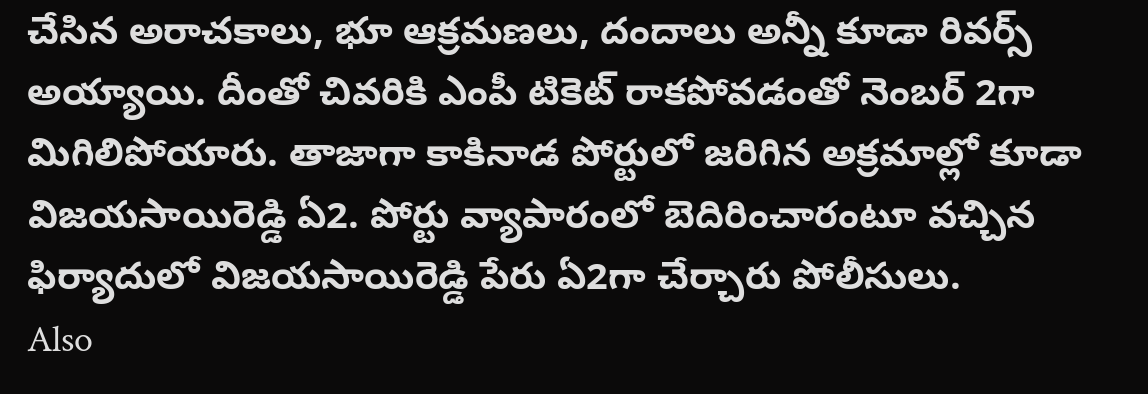చేసిన అరాచకాలు, భూ ఆక్రమణలు, దందాలు అన్నీ కూడా రివర్స్ అయ్యాయి. దీంతో చివరికి ఎంపీ టికెట్ రాకపోవడంతో నెంబర్ 2గా మిగిలిపోయారు. తాజాగా కాకినాడ పోర్టులో జరిగిన అక్రమాల్లో కూడా విజయసాయిరెడ్డి ఏ2. పోర్టు వ్యాపారంలో బెదిరించారంటూ వచ్చిన ఫిర్యాదులో విజయసాయిరెడ్డి పేరు ఏ2గా చేర్చారు పోలీసులు.
Also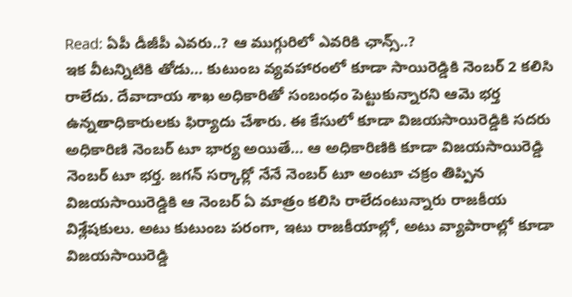Read: ఏపీ డీజీపీ ఎవరు..? ఆ ముగ్గురిలో ఎవరికి ఛాన్స్..?
ఇక వీటన్నిటికి తోడు… కుటుంబ వ్యవహారంలో కూడా సాయిరెడ్డికి నెంబర్ 2 కలిసి రాలేదు. దేవాదాయ శాఖ అధికారితో సంబంధం పెట్టుకున్నారని ఆమె భర్త ఉన్నతాధికారులకు ఫిర్యాదు చేశారు. ఈ కేసులో కూడా విజయసాయిరెడ్డికి సదరు అధికారిణి నెంబర్ టూ భార్య అయితే… ఆ అధికారిణికి కూడా విజయసాయిరెడ్డి నెంబర్ టూ భర్త. జగన్ సర్కార్లో నేనే నెంబర్ టూ అంటూ చక్రం తిప్పిన విజయసాయిరెడ్డికి ఆ నెంబర్ ఏ మాత్రం కలిసి రాలేదంటున్నారు రాజకీయ విశ్లేషకులు. అటు కుటుంబ పరంగా, ఇటు రాజకీయాల్లో, అటు వ్యాపారాల్లో కూడా విజయసాయిరెడ్డి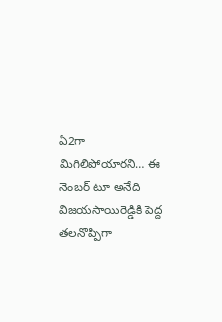ఏ2గా మిగిలిపోయారని… ఈ నెంబర్ టూ అనేది విజయసాయిరెడ్డికి పెద్ద తలనొప్పిగా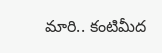మారి.. కంటిమీద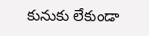కునుకు లేకుండా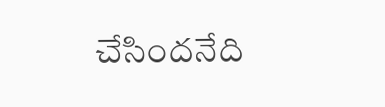చేసిందనేది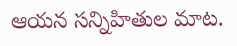ఆయన సన్నిహితుల మాట.